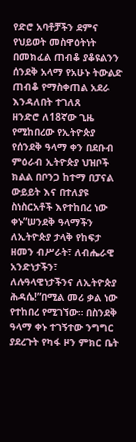የድሮ አባቶቻችን ደምና የህይወት መስዋዕትነት በመክፈል ጠብቆ ያቆዩልንን ሰንደቅ አላማ የአሁኑ ትውልድ ጠብቆ የማስቀጠል አደራ እንዳለበት ተገለጸ
ዘንድሮ ለ18ኛው ጊዜ የሚከበረው የኢትዮጵያ የሰንደቅ ዓላማ ቀን በደቡብ ምዕራብ ኢትዮጵያ ህዝቦች ክልል በቦንጋ ከተማ በፓናል ውይይት እና በተለያዩ ስነስርአቶች እየተከበረ ነው ቀኑ”ሠንደቅ ዓላማችን ለኢትዮጵያ ታላቅ የከፍታ ዘመን ብሥራት፣ ለብሔራዊ አንድነታችን፣ ለሉዓላዊነታችንና ለኢትዮጵያ ሕዳሴ!”በሚል መሪ ቃል ነው የተከበረ የሚገኘው። በስንደቅ ዓላማ ቀኑ ተገኝተው ንግግር ያደረጉት የካፋ ዞን ምክር ቤት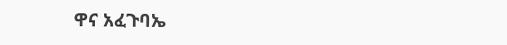ዋና አፈጉባኤ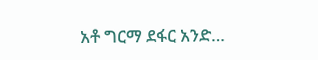አቶ ግርማ ደፋር አንድ…